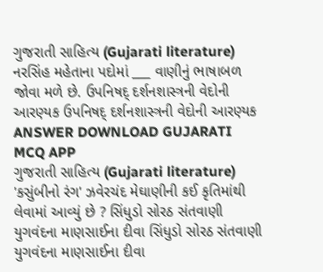ગુજરાતી સાહિત્ય (Gujarati literature) નરસિંહ મહેતાના પદોમાં ___ વાણીનું ભાષાબળ જોવા મળે છે. ઉપનિષદ્ દર્શનશાસ્ત્રની વેદોની આરણ્યક ઉપનિષદ્ દર્શનશાસ્ત્રની વેદોની આરણ્યક ANSWER DOWNLOAD GUJARATI MCQ APP
ગુજરાતી સાહિત્ય (Gujarati literature) 'કસુંબીનો રંગ' ઝવેરચંદ મેઘાણીની કઈ કૃતિમાંથી લેવામાં આવ્યું છે ? સિંધુડો સોરઠ સંતવાણી યુગવંદના માણસાઈના દીવા સિંધુડો સોરઠ સંતવાણી યુગવંદના માણસાઈના દીવા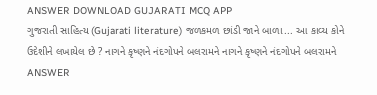ANSWER DOWNLOAD GUJARATI MCQ APP
ગુજરાતી સાહિત્ય (Gujarati literature) જળકમળ છાંડી જાને બાળા... આ કાવ્ય કોને ઉદેશીને લખાયેલ છે ? નાગને કૃષ્ણને નંદગોપને બલરામને નાગને કૃષ્ણને નંદગોપને બલરામને ANSWER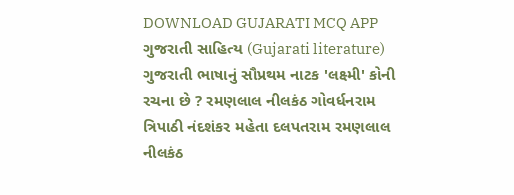DOWNLOAD GUJARATI MCQ APP
ગુજરાતી સાહિત્ય (Gujarati literature) ગુજરાતી ભાષાનું સૌપ્રથમ નાટક 'લક્ષ્મી' કોની રચના છે ? રમણલાલ નીલકંઠ ગોવર્ધનરામ ત્રિપાઠી નંદશંકર મહેતા દલપતરામ રમણલાલ નીલકંઠ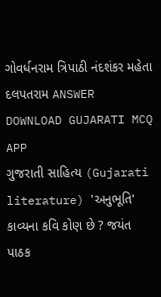ગોવર્ધનરામ ત્રિપાઠી નંદશંકર મહેતા દલપતરામ ANSWER DOWNLOAD GUJARATI MCQ APP
ગુજરાતી સાહિત્ય (Gujarati literature) 'અનુભૂતિ' કાવ્યના કવિ કોણ છે ? જયંત પાઠક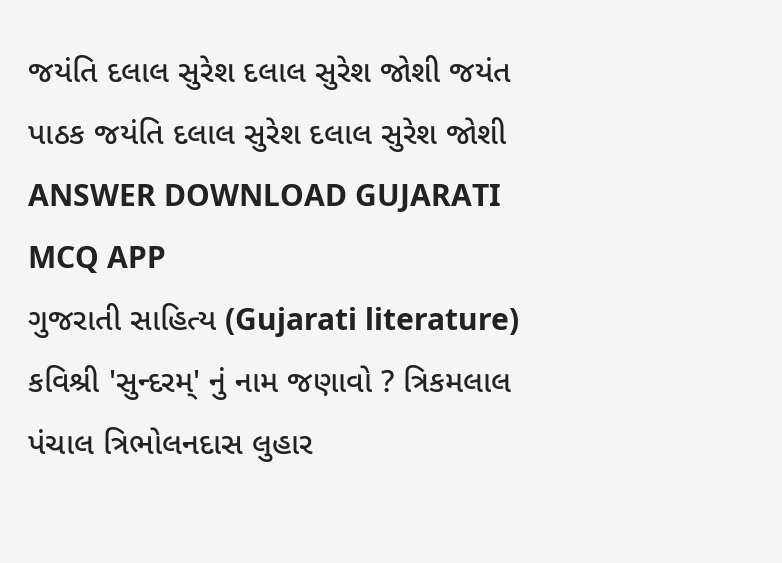જયંતિ દલાલ સુરેશ દલાલ સુરેશ જોશી જયંત પાઠક જયંતિ દલાલ સુરેશ દલાલ સુરેશ જોશી ANSWER DOWNLOAD GUJARATI MCQ APP
ગુજરાતી સાહિત્ય (Gujarati literature) કવિશ્રી 'સુન્દરમ્' નું નામ જણાવો ? ત્રિકમલાલ પંચાલ ત્રિભોલનદાસ લુહાર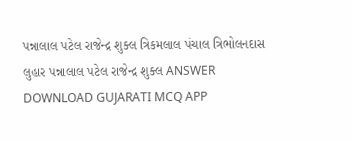પન્નાલાલ પટેલ રાજેન્દ્ર શુક્લ ત્રિકમલાલ પંચાલ ત્રિભોલનદાસ લુહાર પન્નાલાલ પટેલ રાજેન્દ્ર શુક્લ ANSWER DOWNLOAD GUJARATI MCQ APP